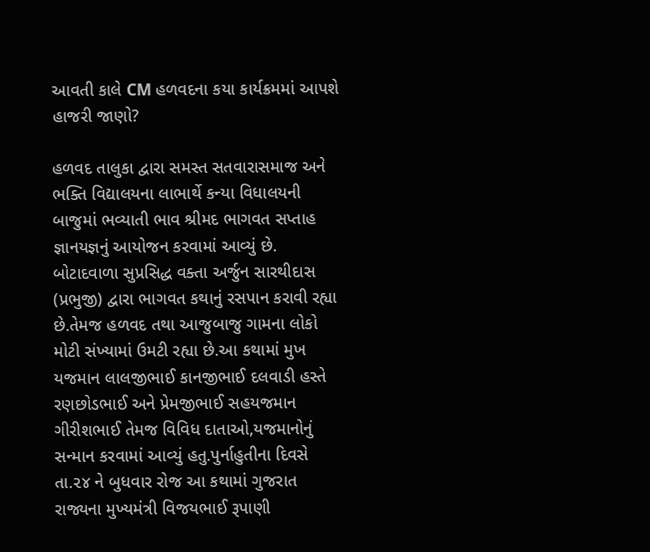આવતી કાલે CM હળવદના કયા કાર્યક્રમમાં આપશે હાજરી જાણો?

હળવદ તાલુકા દ્વારા સમસ્ત સતવારાસમાજ અને ભક્તિ વિદ્યાલયના લાભાર્થે કન્યા વિધાલયની બાજુમાં ભવ્યાતી ભાવ શ્રીમદ ભાગવત સપ્તાહ જ્ઞાનયજ્ઞનું આયોજન કરવામાં આવ્યું છે. બોટાદવાળા સુપ્રસિદ્ધ વક્તા અર્જુન સારથીદાસ (પ્રભુજી) દ્વારા ભાગવત કથાનું રસપાન કરાવી રહ્યા છે.તેમજ હળવદ તથા આજુબાજુ ગામના લોકો મોટી સંખ્યામાં ઉમટી રહ્યા છે.આ કથામાં મુખ યજમાન લાલજીભાઈ કાનજીભાઈ દલવાડી હસ્તે રણછોડભાઈ અને પ્રેમજીભાઈ સહયજમાન ગીરીશભાઈ તેમજ વિવિધ દાતાઓ,યજમાનોનું સન્માન કરવામાં આવ્યું હતુ.પુર્નાહુતીના દિવસે તા.૨૪ ને બુધવાર રોજ આ કથામાં ગુજરાત રાજ્યના મુખ્યમંત્રી વિજયભાઈ રૂપાણી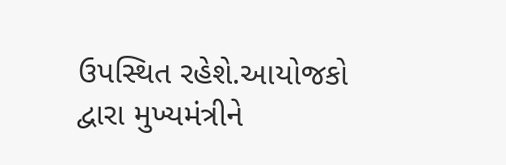ઉપસ્થિત રહેશે.આયોજકો દ્વારા મુખ્યમંત્રીને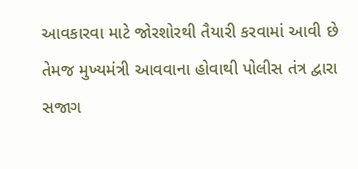આવકારવા માટે જોરશોરથી તૈયારી કરવામાં આવી છે તેમજ મુખ્યમંત્રી આવવાના હોવાથી પોલીસ તંત્ર દ્વારા સજાગ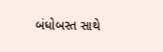બંધોબસ્ત સાથે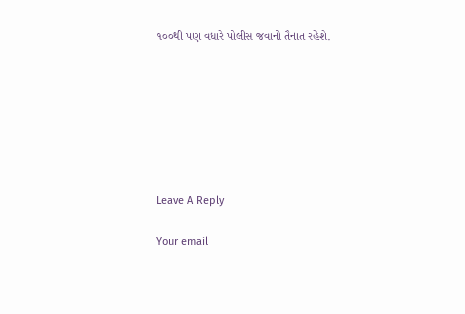૧૦૦થી પણ વધારે પોલીસ જવાનો તૈનાત રહેશે.







Leave A Reply

Your email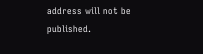address will not be published.